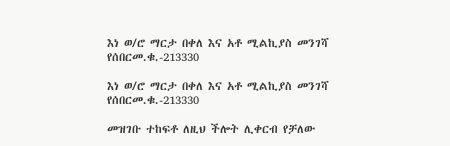እነ ወ/ሮ ማርታ በቀለ እና አቶ ሚልኪያስ መንገሻ የሰበርመ.ቁ.-213330

እነ ወ/ሮ ማርታ በቀለ እና አቶ ሚልኪያስ መንገሻ የሰበርመ.ቁ.-213330

መዝገቡ ተከፍቶ ለዚህ ችሎት ሊቀርብ የቻለው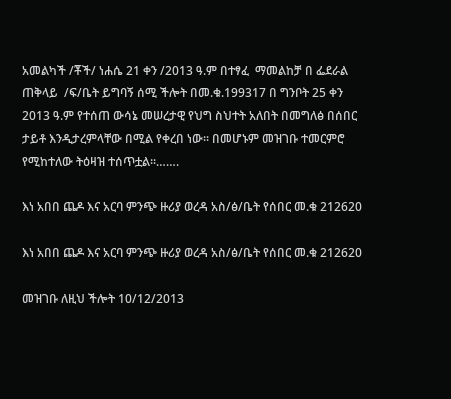አመልካች /ቾች/ ነሐሴ 21 ቀን /2013 ዓ.ም በተፃፈ  ማመልከቻ በ ፌደራል ጠቅላይ  /ፍ/ቤት ይግባኝ ሰሚ ችሎት በመ.ቁ.199317 በ ግንቦት 25 ቀን 2013 ዓ.ም የተሰጠ ውሳኔ መሠረታዊ የህግ ስህተት አለበት በመግለፅ በሰበር ታይቶ እንዲታረምላቸው በሚል የቀረበ ነው፡፡ በመሆኑም መዝገቡ ተመርምሮ የሚከተለው ትዕዛዝ ተሰጥቷል፡፡…….

እነ አበበ ጨዶ እና አርባ ምንጭ ዙሪያ ወረዳ አስ/ፅ/ቤት የሰበር መ.ቁ 212620

እነ አበበ ጨዶ እና አርባ ምንጭ ዙሪያ ወረዳ አስ/ፅ/ቤት የሰበር መ.ቁ 212620

መዝገቡ ለዚህ ችሎት 10/12/2013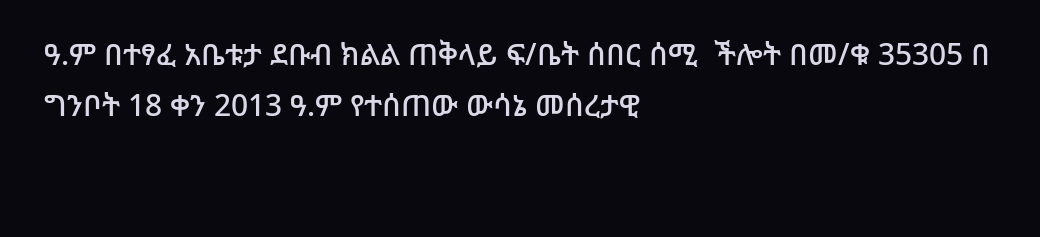ዓ.ም በተፃፈ አቤቱታ ደቡብ ክልል ጠቅላይ ፍ/ቤት ሰበር ሰሚ  ችሎት በመ/ቁ 35305 በ ግንቦት 18 ቀን 2013 ዓ.ም የተሰጠው ውሳኔ መሰረታዊ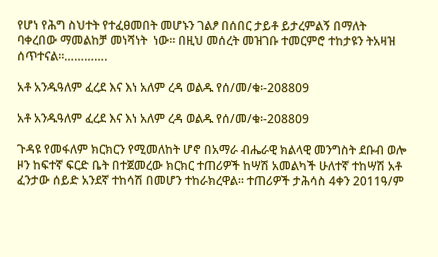የሆነ የሕግ ስህተት የተፈፀመበት መሆኑን ገልፆ በሰበር ታይቶ ይታረምልኝ በማለት ባቀረበው ማመልከቻ መነሻነት  ነው፡፡ በዚህ መሰረት መዝገቡ ተመርምሮ ተከታዩን ትአዛዝ ሰጥተናል፡፡………….

አቶ አንዱዓለም ፈረደ እና እነ አለም ረዳ ወልዱ የሰ/መ/ቁ፡-208809

አቶ አንዱዓለም ፈረደ እና እነ አለም ረዳ ወልዱ የሰ/መ/ቁ፡-208809

ጉዳዩ የመፋለም ክርክርን የሚመለከት ሆኖ በአማራ ብሔራዊ ክልላዊ መንግስት ደቡብ ወሎ ዞን ከፍተኛ ፍርድ ቤት በተጀመረው ክርክር ተጠሪዎች ከሣሽ አመልካች ሁለተኛ ተከሣሽ አቶ ፈንታው ሰይድ አንደኛ ተከሳሽ በመሆን ተከራክረዋል፡፡ ተጠሪዎች ታሕሳስ 4ቀን 2011ዓ/ም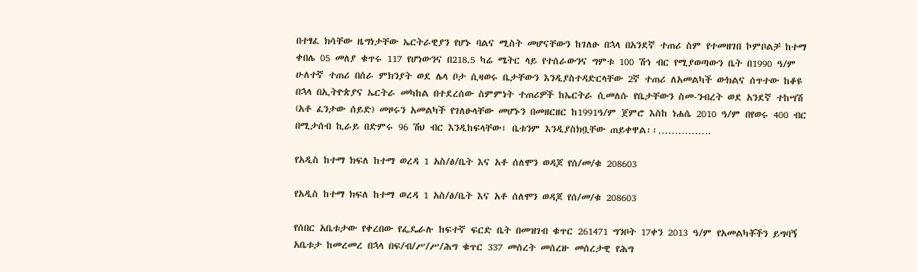በተፃፈ ክሳቸው ዜግነታቸው ኤርትራዊያን የሆኑ ባልና ሚስት መሆናቸውን ከገለፁ በኋላ በአንደኛ ተጠሪ ስም የተመዘገበ ኮምቦልቻ ከተማ ቀበሌ 05 መለያ ቁጥሩ 117 የሆነውንና በ218.5 ካሬ ሜትር ላይ የተሰራውንና ግምቱ 100 ሽኅ ብር የሚያወጣውን ቤት በ1990 ዓ/ም ሁለተኛ ተጠሪ በሰራ ምክንያት ወደ ሌላ ቦታ ሲዛወሩ ቤታቸውን እንዲያስተዳድርላቸው 2ኛ ተጠሪ ለአመልካች ውክልና ሰጥተው ከቆዩ በኋላ በኢትዮጵያና ኤርትራ መካከል በተደረሰው ስምምነት ተጠሪዎች ከኤርትራ ሲመለሱ የቤታቸውን ስመ-ንብረት ወደ አንደኛ ተከሣሽ (አቶ ፈንታው ሰይድ) መዞሩን አመልካች የገለፁላቸው መሆኑን በመዘርዘር ከ1991ዓ/ም ጀምሮ እስከ ነሐሴ 2010 ዓ/ም በየወሩ 400 ብር በሚታሰብ ኪራይ በድምሩ 96 ሽህ ብር እንዲከፍላቸው፣ ቤቱንም እንዲያስክቧቸው ጠይቀዋል፡፡…………….

የአዲስ ከተማ ክፍለ ከተማ ወረዳ 1 አስ/ፅ/ቤት እና አቶ ሰለሞን ወዳጆ የሰ/መ/ቁ 208603

የአዲስ ከተማ ክፍለ ከተማ ወረዳ 1 አስ/ፅ/ቤት እና አቶ ሰለሞን ወዳጆ የሰ/መ/ቁ 208603

የሰበር አቤቱታው የቀረበው የፌዴራሉ ከፍተኛ ፍርድ ቤት በመዝገብ ቁጥር 261471 ግንቦት 17ቀን 2013 ዓ/ም የአመልካቾችን ይግባኝ አቤቱታ ከመረመረ በኋላ በፍ/ብ/ሥ/ሥ/ሕግ ቁጥር 337 መሰረት መሰረዙ መሰረታዊ የሕግ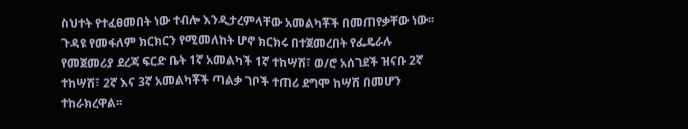ስህተት የተፈፀመበት ነው ተብሎ እንዲታረምላቸው አመልካቾች በመጠየቃቸው ነው፡፡ ጉዳዩ የመፋለም ክርክርን የሚመለከት ሆኖ ክርክሩ በተጀመረበት የፌዴራሉ የመጀመሪያ ደረጃ ፍርድ ቤት 1ኛ አመልካች 1ኛ ተከሣሽ፣ ወ/ሮ አሰገደች ዝናቡ 2ኛ ተከሣሽ፣ 2ኛ እና 3ኛ አመልካቾች ጣልቃ ገቦች ተጠሪ ደግሞ ከሣሽ በመሆን ተከራክረዋል፡፡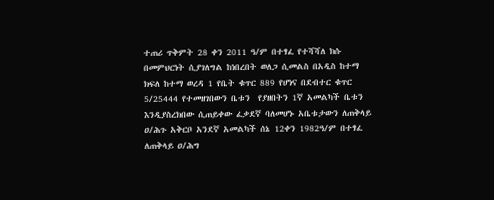ተጠሪ ጥቅምት 28 ቀን 2011 ዓ/ም በተፃፈ የተሻሻለ ክሱ በመምህርነት ሲያገለግል ከነበረበት ወለጋ ሲመልስ በአዲስ ከተማ ክፍለ ከተማ ወረዳ 1 የቤት ቁጥር 889 የሆነና በደብተር ቁጥር 5/25444 የተመዘገበውን ቤቱን  የያዘበትን 1ኛ አመልካች ቤቱን እንዲያስረክበው ሲጠይቀው ፈቃደኛ ባለመሆኑ አቤቱታውን ለጠቅላይ ዐ/ሕጉ አቅርቦ አንደኛ አመልካች ሰኔ 12ቀን 1982ዓ/ም በተፃፈ ለጠቅላይ ዐ/ሕግ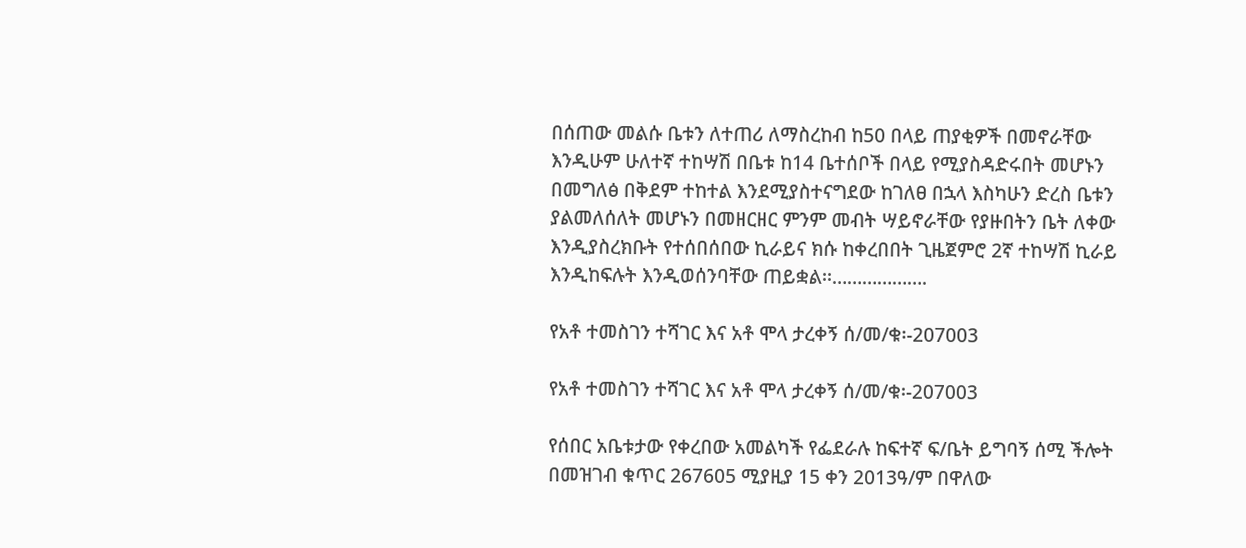በሰጠው መልሱ ቤቱን ለተጠሪ ለማስረከብ ከ50 በላይ ጠያቂዎች በመኖራቸው እንዲሁም ሁለተኛ ተከሣሽ በቤቱ ከ14 ቤተሰቦች በላይ የሚያስዳድሩበት መሆኑን በመግለፅ በቅደም ተከተል እንደሚያስተናግደው ከገለፀ በኋላ እስካሁን ድረስ ቤቱን ያልመለሰለት መሆኑን በመዘርዘር ምንም መብት ሣይኖራቸው የያዙበትን ቤት ለቀው እንዲያስረክቡት የተሰበሰበው ኪራይና ክሱ ከቀረበበት ጊዜጀምሮ 2ኛ ተከሣሽ ኪራይ እንዲከፍሉት እንዲወሰንባቸው ጠይቋል፡፡……………….

የአቶ ተመስገን ተሻገር እና አቶ ሞላ ታረቀኝ ሰ/መ/ቁ፡-207003

የአቶ ተመስገን ተሻገር እና አቶ ሞላ ታረቀኝ ሰ/መ/ቁ፡-207003

የሰበር አቤቱታው የቀረበው አመልካች የፌደራሉ ከፍተኛ ፍ/ቤት ይግባኝ ሰሚ ችሎት በመዝገብ ቁጥር 267605 ሚያዚያ 15 ቀን 2013ዓ/ም በዋለው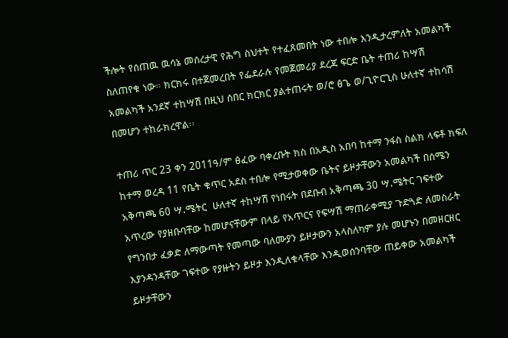ችሎት የሰጠዉ ዉሳኔ መሰረታዊ የሕግ ስህተት የተፈጸመበት ነው ተበሎ እንዲታረምለት አመልካች ስለጠየቁ ነው። ክርክሩ በተጀመረበት የፌደራሉ የመጀመሪያ ደረጃ ፍርድ ቤት ተጠሪ ከሣሽ አመልካች አንደኛ ተከሣሽ በዚህ ሰበር ክርክር ያልተጠሩት ወ/ሮ ፅጌ ወ/ጊዮርጊስ ሁለተኛ ተከሳሽ በመሆን ተከራክረዋል፡፡

ተጠሪ ጥር 23 ቀን 2011ዓ/ም ፅፈው ባቀረቡት ክስ በአዲስ አበባ ከተማ ንፋስ ስልክ ላፍቶ ክፍለ ከተማ ወረዳ 11 የቤት ቁጥር አደስ ተበሎ የሚታወቀው ቤትና ይዞታቸውን አመልካች በሰሜን አቅጣጫ 60 ሣ.ሜትር  ሁለተኛ ተከሣሽ የነበሩት በደቡብ አቅጣጫ 30 ሣ.ሜትር ገፍተው አጥረው የያዘቡባቸው ከመሆናቸውም በላይ የአጥርና የፍሣሽ ማጠራቀሚያ ጉድጓድ ለመስራት የግንበታ ፈቃድ ለማውጣት የመጣው ባለሙያን ይዞታውን አላስለካም ያሉ መሆኑን በመዘርዘር እያንዳንዳቸው ገፍተው የያዙትን ይዞታ እንዲለቁላቸው እንዲወሰንባቸው ጠይቀው አመልካች ይዞታቸውን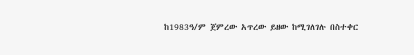ከ1983ዓ/ም ጀምረው አጥረው ይዘው ከሚገለገሉ በስተቀር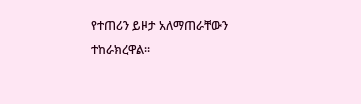የተጠሪን ይዞታ አለማጠራቸውን ተከራክረዋል፡፡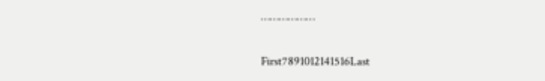………………

First7891012141516Last